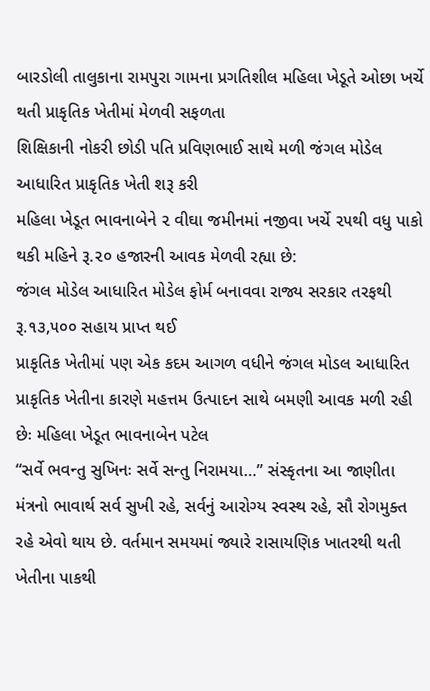બારડોલી તાલુકાના રામપુરા ગામના પ્રગતિશીલ મહિલા ખેડૂતે ઓછા ખર્ચે થતી પ્રાકૃતિક ખેતીમાં મેળવી સફળતા
શિક્ષિકાની નોકરી છોડી પતિ પ્રવિણભાઈ સાથે મળી જંગલ મોડેલ આધારિત પ્રાકૃતિક ખેતી શરૂ કરી
મહિલા ખેડૂત ભાવનાબેને ૨ વીઘા જમીનમાં નજીવા ખર્ચે ૨૫થી વધુ પાકો થકી મહિને રૂ.૨૦ હજારની આવક મેળવી રહ્યા છે:
જંગલ મોડેલ આધારિત મોડેલ ફોર્મ બનાવવા રાજ્ય સરકાર તરફથી રૂ.૧૩,૫૦૦ સહાય પ્રાપ્ત થઈ
પ્રાકૃતિક ખેતીમાં પણ એક કદમ આગળ વધીને જંગલ મોડલ આધારિત પ્રાકૃતિક ખેતીના કારણે મહત્તમ ઉત્પાદન સાથે બમણી આવક મળી રહી છેઃ મહિલા ખેડૂત ભાવનાબેન પટેલ
“સર્વે ભવન્તુ સુખિનઃ સર્વે સન્તુ નિરામયા…” સંસ્કૃતના આ જાણીતા મંત્રનો ભાવાર્થ સર્વ સુખી રહે, સર્વનું આરોગ્ય સ્વસ્થ રહે, સૌ રોગમુક્ત રહે એવો થાય છે. વર્તમાન સમયમાં જ્યારે રાસાયણિક ખાતરથી થતી ખેતીના પાકથી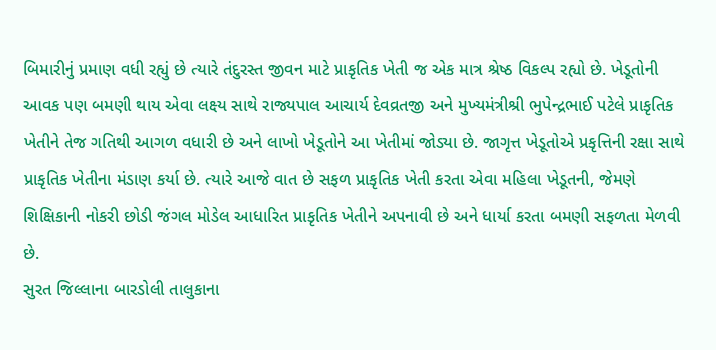બિમારીનું પ્રમાણ વધી રહ્યું છે ત્યારે તંદુરસ્ત જીવન માટે પ્રાકૃતિક ખેતી જ એક માત્ર શ્રેષ્ઠ વિકલ્પ રહ્યો છે. ખેડૂતોની આવક પણ બમણી થાય એવા લક્ષ્ય સાથે રાજ્યપાલ આચાર્ય દેવવ્રતજી અને મુખ્યમંત્રીશ્રી ભુપેન્દ્રભાઈ પટેલે પ્રાકૃતિક ખેતીને તેજ ગતિથી આગળ વધારી છે અને લાખો ખેડૂતોને આ ખેતીમાં જોડ્યા છે. જાગૃત્ત ખેડૂતોએ પ્રકૃત્તિની રક્ષા સાથે પ્રાકૃતિક ખેતીના મંડાણ કર્યા છે. ત્યારે આજે વાત છે સફળ પ્રાકૃતિક ખેતી કરતા એવા મહિલા ખેડૂતની, જેમણે શિક્ષિકાની નોકરી છોડી જંગલ મોડેલ આધારિત પ્રાકૃતિક ખેતીને અપનાવી છે અને ધાર્યા કરતા બમણી સફળતા મેળવી છે.
સુરત જિલ્લાના બારડોલી તાલુકાના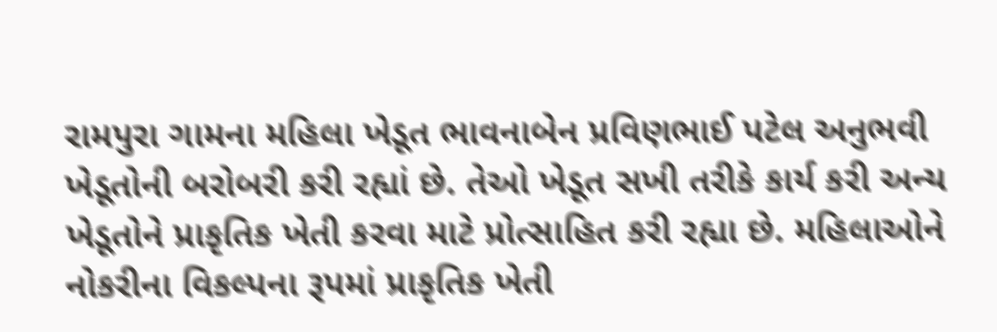રામપુરા ગામના મહિલા ખેડૂત ભાવનાબેન પ્રવિણભાઈ પટેલ અનુભવી ખેડૂતોની બરોબરી કરી રહ્યાં છે. તેઓ ખેડૂત સખી તરીકે કાર્ય કરી અન્ય ખેડૂતોને પ્રાકૃતિક ખેતી કરવા માટે પ્રોત્સાહિત કરી રહ્યા છે. મહિલાઓને નોકરીના વિકલ્પના રૂપમાં પ્રાકૃતિક ખેતી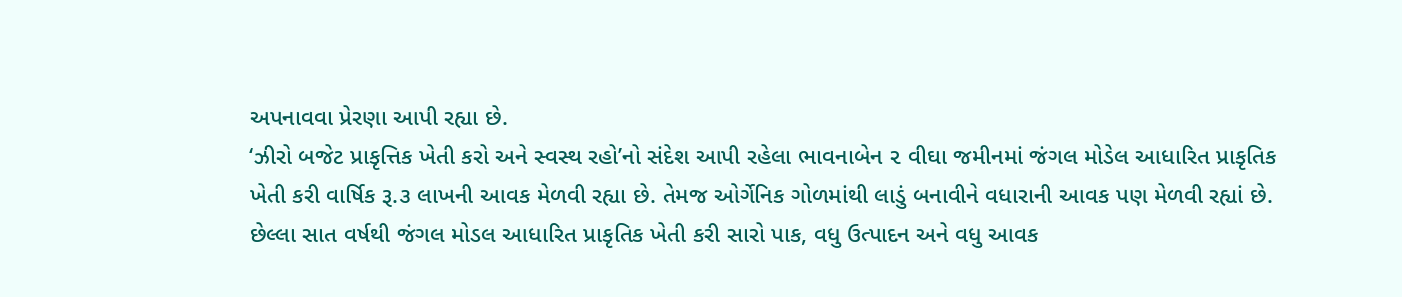અપનાવવા પ્રેરણા આપી રહ્યા છે.
‘ઝીરો બજેટ પ્રાકૃત્તિક ખેતી કરો અને સ્વસ્થ રહો’નો સંદેશ આપી રહેલા ભાવનાબેન ૨ વીઘા જમીનમાં જંગલ મોડેલ આધારિત પ્રાકૃતિક ખેતી કરી વાર્ષિક રૂ.૩ લાખની આવક મેળવી રહ્યા છે. તેમજ ઓર્ગેનિક ગોળમાંથી લાડું બનાવીને વધારાની આવક પણ મેળવી રહ્યાં છે.
છેલ્લા સાત વર્ષથી જંગલ મોડલ આધારિત પ્રાકૃતિક ખેતી કરી સારો પાક, વધુ ઉત્પાદન અને વધુ આવક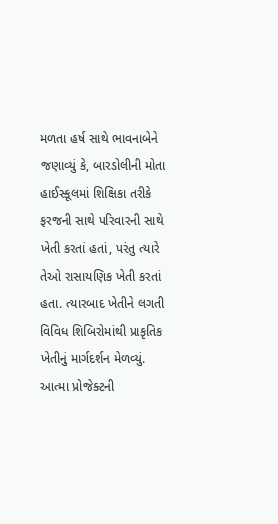મળતા હર્ષ સાથે ભાવનાબેને જણાવ્યું કે, બારડોલીની મોતા હાઈસ્કૂલમાં શિક્ષિકા તરીકે ફરજની સાથે પરિવારની સાથે ખેતી કરતાં હતાં, પરંતુ ત્યારે તેઓ રાસાયણિક ખેતી કરતાં હતા. ત્યારબાદ ખેતીને લગતી વિવિધ શિબિરોમાંથી પ્રાકૃતિક ખેતીનું માર્ગદર્શન મેળવ્યું. આત્મા પ્રોજેક્ટની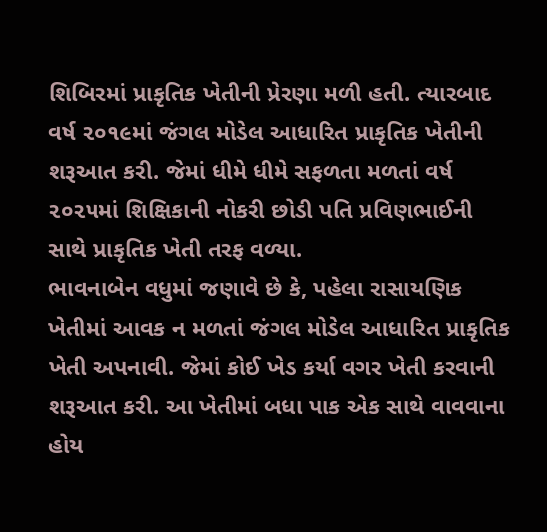શિબિરમાં પ્રાકૃતિક ખેતીની પ્રેરણા મળી હતી. ત્યારબાદ વર્ષ ૨૦૧૯માં જંગલ મોડેલ આધારિત પ્રાકૃતિક ખેતીની શરૂઆત કરી. જેમાં ધીમે ધીમે સફળતા મળતાં વર્ષ ૨૦૨૫માં શિક્ષિકાની નોકરી છોડી પતિ પ્રવિણભાઈની સાથે પ્રાકૃતિક ખેતી તરફ વળ્યા.
ભાવનાબેન વધુમાં જણાવે છે કે, પહેલા રાસાયણિક ખેતીમાં આવક ન મળતાં જંગલ મોડેલ આધારિત પ્રાકૃતિક ખેતી અપનાવી. જેમાં કોઈ ખેડ કર્યા વગર ખેતી કરવાની શરૂઆત કરી. આ ખેતીમાં બધા પાક એક સાથે વાવવાના હોય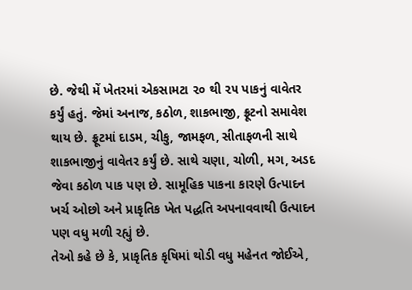છે. જેથી મેં ખેતરમાં એકસામટા ૨૦ થી ૨૫ પાકનું વાવેતર કર્યું હતું. જેમાં અનાજ, કઠોળ, શાકભાજી, ફ્રૂટનો સમાવેશ થાય છે. ફ્રૂટમાં દાડમ, ચીકુ, જામફળ, સીતાફળની સાથે શાકભાજીનું વાવેતર કર્યું છે. સાથે ચણા, ચોળી, મગ, અડદ જેવા કઠોળ પાક પણ છે. સામૂહિક પાકના કારણે ઉત્પાદન ખર્ચ ઓછો અને પ્રાકૃતિક ખેત પદ્ધતિ અપનાવવાથી ઉત્પાદન પણ વધુ મળી રહ્યું છે.
તેઓ કહે છે કે, પ્રાકૃતિક કૃષિમાં થોડી વધુ મહેનત જોઈએ,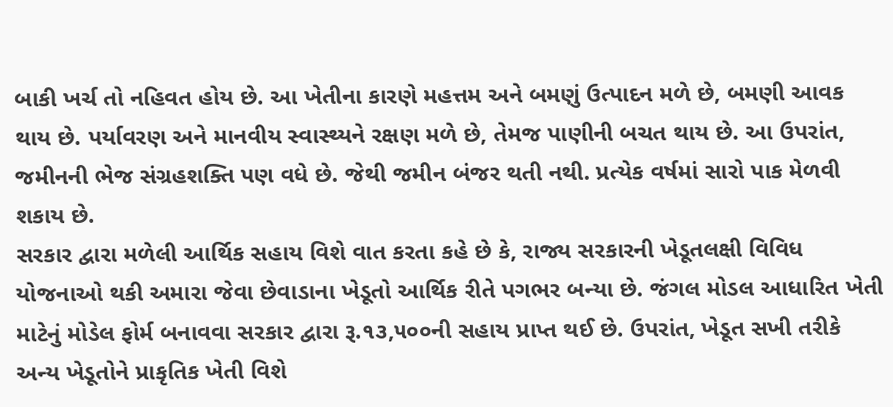બાકી ખર્ચ તો નહિવત હોય છે. આ ખેતીના કારણે મહત્તમ અને બમણું ઉત્પાદન મળે છે, બમણી આવક થાય છે. પર્યાવરણ અને માનવીય સ્વાસ્થ્યને રક્ષણ મળે છે, તેમજ પાણીની બચત થાય છે. આ ઉપરાંત, જમીનની ભેજ સંગ્રહશક્તિ પણ વધે છે. જેથી જમીન બંજર થતી નથી. પ્રત્યેક વર્ષમાં સારો પાક મેળવી શકાય છે.
સરકાર દ્વારા મળેલી આર્થિક સહાય વિશે વાત કરતા કહે છે કે, રાજ્ય સરકારની ખેડૂતલક્ષી વિવિધ યોજનાઓ થકી અમારા જેવા છેવાડાના ખેડૂતો આર્થિક રીતે પગભર બન્યા છે. જંગલ મોડલ આધારિત ખેતી માટેનું મોડેલ ફોર્મ બનાવવા સરકાર દ્વારા રૂ.૧૩,૫૦૦ની સહાય પ્રાપ્ત થઈ છે. ઉપરાંત, ખેડૂત સખી તરીકે અન્ય ખેડૂતોને પ્રાકૃતિક ખેતી વિશે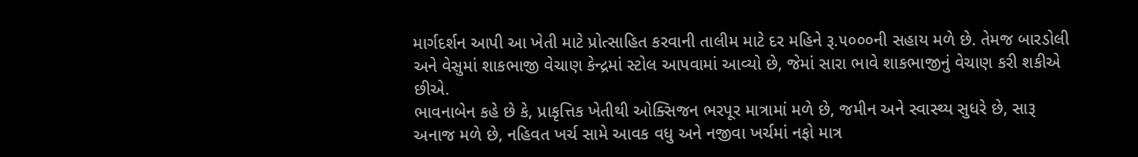માર્ગદર્શન આપી આ ખેતી માટે પ્રોત્સાહિત કરવાની તાલીમ માટે દર મહિને રૂ.૫૦૦૦ની સહાય મળે છે. તેમજ બારડોલી અને વેસુમાં શાકભાજી વેચાણ કેન્દ્રમાં સ્ટોલ આપવામાં આવ્યો છે, જેમાં સારા ભાવે શાકભાજીનું વેચાણ કરી શકીએ છીએ.
ભાવનાબેન કહે છે કે, પ્રાકૃત્તિક ખેતીથી ઓક્સિજન ભરપૂર માત્રામાં મળે છે, જમીન અને સ્વાસ્થ્ય સુધરે છે, સારૂ અનાજ મળે છે, નહિવત ખર્ચ સામે આવક વધુ અને નજીવા ખર્ચમાં નફો માત્ર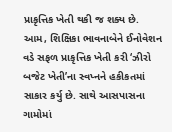પ્રાકૃત્તિક ખેતી થકી જ શક્ય છે.
આમ, શિક્ષિકા ભાવનાબેને ઈનોવેશન વડે સફળ પ્રાકૃત્તિક ખેતી કરી ‘ઝીરો બજેટ ખેતી’ના સ્વપ્નને હકીકતમાં સાકાર કર્યુ છે. સાથે આસપાસના ગામોમાં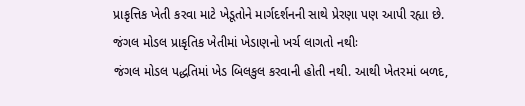પ્રાકૃત્તિક ખેતી કરવા માટે ખેડૂતોને માર્ગદર્શનની સાથે પ્રેરણા પણ આપી રહ્યા છે.
જંગલ મોડલ પ્રાકૃતિક ખેતીમાં ખેડાણનો ખર્ચ લાગતો નથીઃ
જંગલ મોડલ પદ્ધતિમાં ખેડ બિલકુલ કરવાની હોતી નથી. આથી ખેતરમાં બળદ,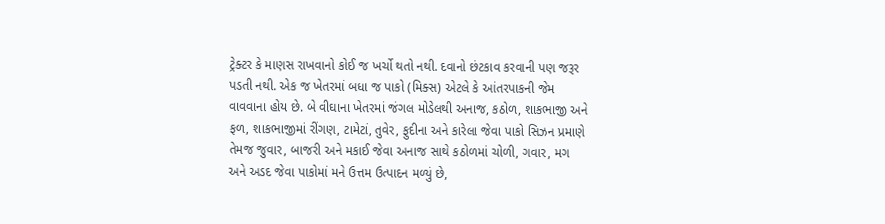ટ્રેક્ટર કે માણસ રાખવાનો કોઈ જ ખર્ચો થતો નથી. દવાનો છંટકાવ કરવાની પણ જરૂર પડતી નથી. એક જ ખેતરમાં બધા જ પાકો (મિક્સ) એટલે કે આંતરપાકની જેમ વાવવાના હોય છે. બે વીઘાના ખેતરમાં જંગલ મોડેલથી અનાજ, કઠોળ, શાકભાજી અને ફળ, શાકભાજીમાં રીંગણ, ટામેટાં, તુવેર, ફુદીના અને કારેલા જેવા પાકો સિઝન પ્રમાણે તેમજ જુવાર, બાજરી અને મકાઈ જેવા અનાજ સાથે કઠોળમાં ચોળી, ગવાર, મગ અને અડદ જેવા પાકોમાં મને ઉત્તમ ઉત્પાદન મળ્યું છે,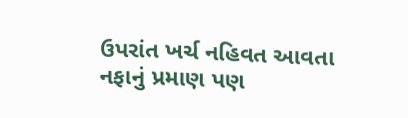ઉપરાંત ખર્ચ નહિવત આવતા નફાનું પ્રમાણ પણ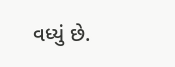વધ્યું છે.